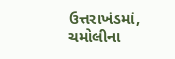ઉત્તરાખંડમાં, ચમોલીના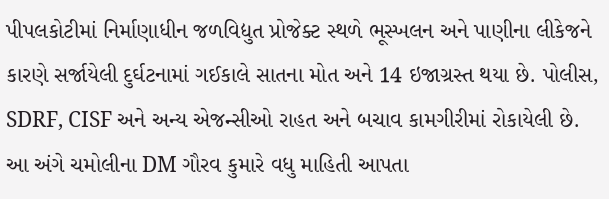પીપલકોટીમાં નિર્માણાધીન જળવિદ્યુત પ્રોજેક્ટ સ્થળે ભૂસ્ખલન અને પાણીના લીકેજને કારણે સર્જાયેલી દુર્ઘટનામાં ગઈકાલે સાતના મોત અને 14 ઇજાગ્રસ્ત થયા છે. પોલીસ, SDRF, CISF અને અન્ય એજન્સીઓ રાહત અને બચાવ કામગીરીમાં રોકાયેલી છે. આ અંગે ચમોલીના DM ગૌરવ કુમારે વધુ માહિતી આપતા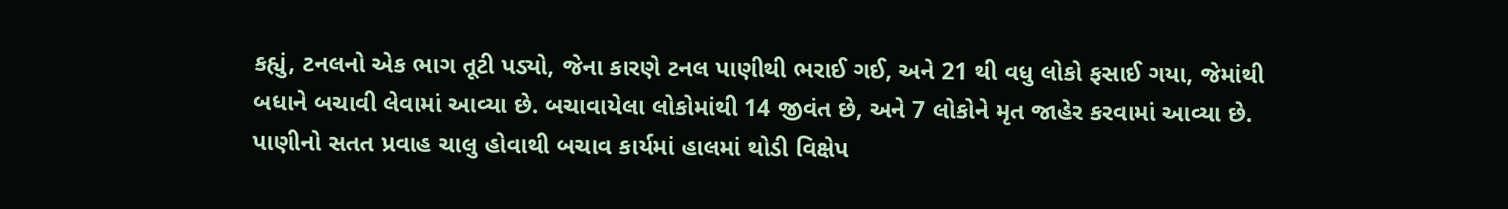કહ્યું, ટનલનો એક ભાગ તૂટી પડ્યો, જેના કારણે ટનલ પાણીથી ભરાઈ ગઈ, અને 21 થી વધુ લોકો ફસાઈ ગયા, જેમાંથી બધાને બચાવી લેવામાં આવ્યા છે. બચાવાયેલા લોકોમાંથી 14 જીવંત છે, અને 7 લોકોને મૃત જાહેર કરવામાં આવ્યા છે. પાણીનો સતત પ્રવાહ ચાલુ હોવાથી બચાવ કાર્યમાં હાલમાં થોડી વિક્ષેપ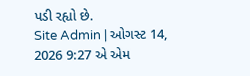પડી રહ્યો છે.
Site Admin | ઓગસ્ટ 14, 2026 9:27 એ એમ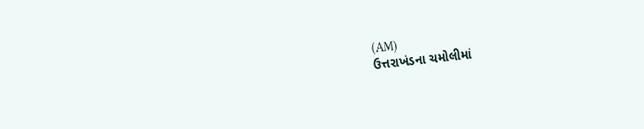(AM)
ઉત્તરાખંડના ચમોલીમાં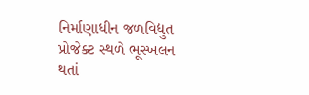નિર્માણાધીન જળવિદ્યુત પ્રોજેક્ટ સ્થળે ભૂસ્ખલન થતાં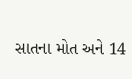સાતના મોત અને 14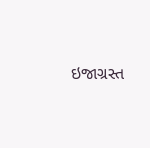ઇજાગ્રસ્ત